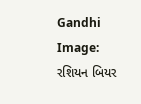Gandhi Image: રશિયન બિયર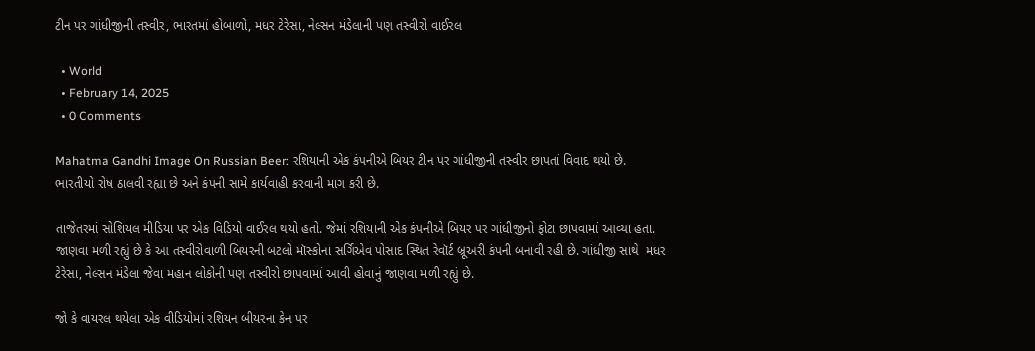ટીન પર ગાંધીજીની તસ્વીર, ભારતમાં હોબાળો, મધર ટેરેસા, નેલ્સન મંડેલાની પણ તસ્વીરો વાઈરલ

  • World
  • February 14, 2025
  • 0 Comments

Mahatma Gandhi Image On Russian Beer: રશિયાની એક કંપનીએ બિયર ટીન પર ગાંધીજીની તસ્વીર છાપતાં વિવાદ થયો છે. ભારતીયો રોષ ઠાલવી રહ્યા છે અને કંપની સામે કાર્યવાહી કરવાની માગ કરી છે.

તાજેતરમાં સોશિયલ મીડિયા પર એક વિડિયો વાઈરલ થયો હતો. જેમાં રશિયાની એક કંપનીએ બિયર પર ગાંધીજીનો ફોટા છાપવામાં આવ્યા હતા. જાણવા મળી રહ્યું છે કે આ તસ્વીરોવાળી બિયરની બટલો મૉસ્કોના સર્ગિએવ પોસાદ સ્થિત રેવૉર્ટ બ્રૂઅરી કંપની બનાવી રહી છે. ગાંધીજી સાથે  મધર ટેરેસા, નેલ્સન મંડેલા જેવા મહાન લોકોની પણ તસ્વીરો છાપવામાં આવી હોવાનું જાણવા મળી રહ્યું છે.

જો કે વાયરલ થયેલા એક વીડિયોમાં રશિયન બીયરના કેન પર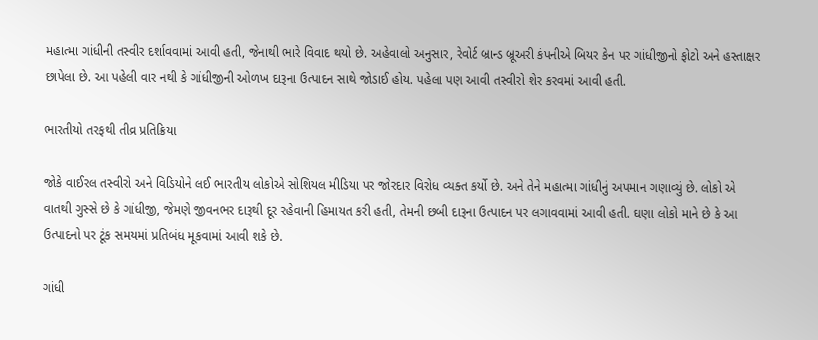મહાત્મા ગાંધીની તસ્વીર દર્શાવવામાં આવી હતી, જેનાથી ભારે વિવાદ થયો છે. અહેવાલો અનુસાર, રેવોર્ટ બ્રાન્ડ બ્રૂઅરી કંપનીએ બિયર કેન પર ગાંધીજીનો ફોટો અને હસ્તાક્ષર છાપેલા છે. આ પહેલી વાર નથી કે ગાંધીજીની ઓળખ દારૂના ઉત્પાદન સાથે જોડાઈ હોય. પહેલા પણ આવી તસ્વીરો શેર કરવમાં આવી હતી.

ભારતીયો તરફથી તીવ્ર પ્રતિક્રિયા

જોકે વાઈરલ તસ્વીરો અને વિડિયોને લઈ ભારતીય લોકોએ સોશિયલ મીડિયા પર જોરદાર વિરોધ વ્યક્ત કર્યો છે. અને તેને મહાત્મા ગાંધીનું અપમાન ગણાવ્યું છે. લોકો એ વાતથી ગુસ્સે છે કે ગાંધીજી, જેમણે જીવનભર દારૂથી દૂર રહેવાની હિમાયત કરી હતી, તેમની છબી દારૂના ઉત્પાદન પર લગાવવામાં આવી હતી. ઘણા લોકો માને છે કે આ ઉત્પાદનો પર ટૂંક સમયમાં પ્રતિબંધ મૂકવામાં આવી શકે છે.

ગાંધી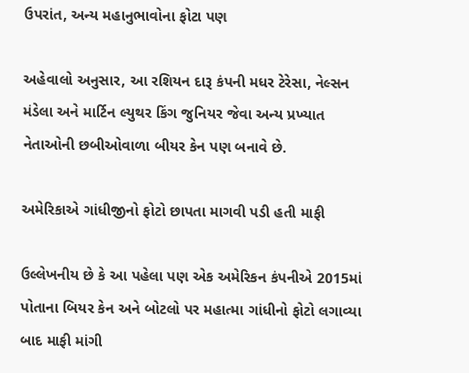ઉપરાંત, અન્ય મહાનુભાવોના ફોટા પણ

અહેવાલો અનુસાર, આ રશિયન દારૂ કંપની મધર ટેરેસા, નેલ્સન મંડેલા અને માર્ટિન લ્યુથર કિંગ જુનિયર જેવા અન્ય પ્રખ્યાત નેતાઓની છબીઓવાળા બીયર કેન પણ બનાવે છે.

અમેરિકાએ ગાંધીજીનો ફોટો છાપતા માગવી પડી હતી માફી

ઉલ્લેખનીય છે કે આ પહેલા પણ એક અમેરિકન કંપનીએ 2015માં પોતાના બિયર કેન અને બોટલો પર મહાત્મા ગાંધીનો ફોટો લગાવ્યા બાદ માફી માંગી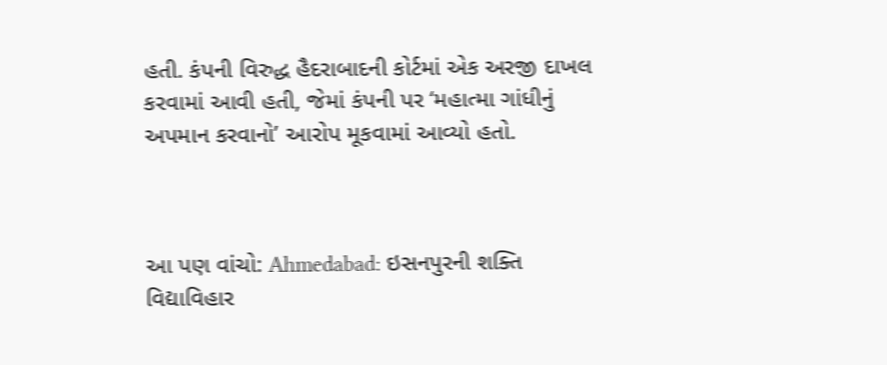હતી. કંપની વિરુદ્ધ હૈદરાબાદની કોર્ટમાં એક અરજી દાખલ કરવામાં આવી હતી, જેમાં કંપની પર ‘મહાત્મા ગાંધીનું અપમાન કરવાનો’ આરોપ મૂકવામાં આવ્યો હતો.



આ પણ વાંચો: Ahmedabad: ઇસનપુરની શક્તિ વિદ્યાવિહાર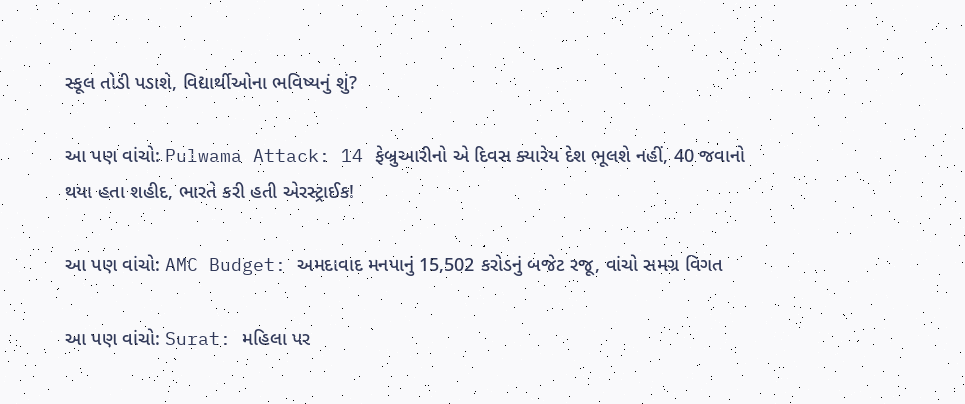સ્કૂલ તોડી પડાશે, વિદ્યાર્થીઓના ભવિષ્યનું શું?

આ પણ વાંચો: Pulwama Attack: 14 ફેબ્રુઆરીનો એ દિવસ ક્યારેય દેશ ભૂલશે નહીં, 40 જવાનો થયા હતા શહીદ, ભારતે કરી હતી એરસ્ટ્રાઈક!

આ પણ વાંચો: AMC Budget: અમદાવાદ મનપાનું 15,502 કરોડનું બજેટ રજૂ, વાંચો સમગ્ર વિગત

આ પણ વાંચો: Surat: મહિલા પર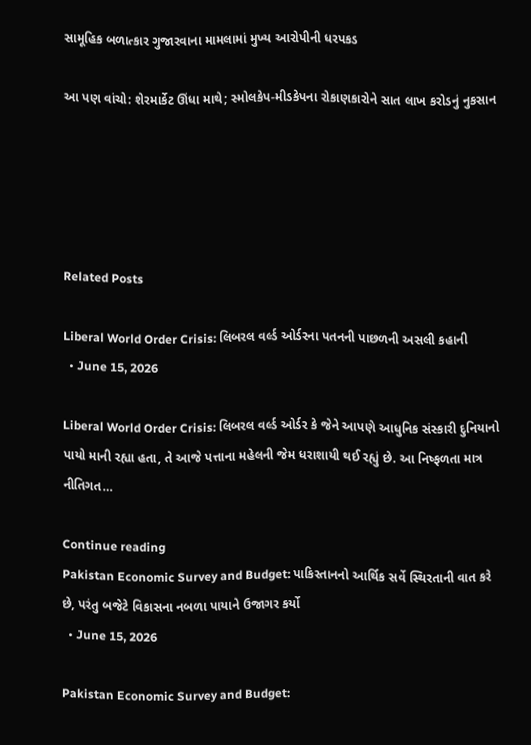સામૂહિક બળાત્કાર ગુજારવાના મામલામાં મુખ્ય આરોપીની ધરપકડ

આ પણ વાંચો: શેરમાર્કેટ ઊંધા માથે; સ્મોલકેપ-મીડકેપના રોકાણકારોને સાત લાખ કરોડનું નુકસાન





Related Posts

Liberal World Order Crisis: લિબરલ વર્લ્ડ ઓર્ડરના પતનની પાછળની અસલી કહાની
  • June 15, 2026

Liberal World Order Crisis: લિબરલ વર્લ્ડ ઓર્ડર કે જેને આપણે આધુનિક સંસ્કારી દુનિયાનો પાયો માની રહ્યા હતા, તે આજે પત્તાના મહેલની જેમ ધરાશાયી થઈ રહ્યું છે. આ નિષ્ફળતા માત્ર નીતિગત…

Continue reading
Pakistan Economic Survey and Budget: પાકિસ્તાનનો આર્થિક સર્વે સ્થિરતાની વાત કરે છે, પરંતુ બજેટે વિકાસના નબળા પાયાને ઉજાગર કર્યો
  • June 15, 2026

Pakistan Economic Survey and Budget: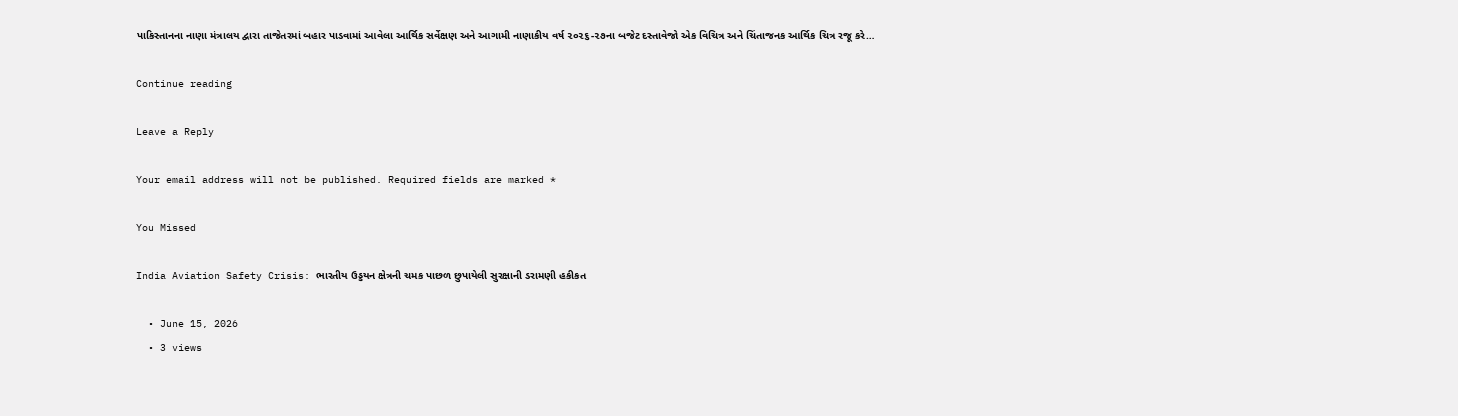પાકિસ્તાનના નાણા મંત્રાલય દ્વારા તાજેતરમાં બહાર પાડવામાં આવેલા આર્થિક સર્વેક્ષણ અને આગામી નાણાકીય વર્ષ ૨૦૨૬-૨૭ના બજેટ દસ્તાવેજો એક વિચિત્ર અને ચિંતાજનક આર્થિક ચિત્ર રજૂ કરે…

Continue reading

Leave a Reply

Your email address will not be published. Required fields are marked *

You Missed

India Aviation Safety Crisis: ભારતીય ઉડ્ડયન ક્ષેત્રની ચમક પાછળ છુપાયેલી સુરક્ષાની ડરામણી હકીકત

  • June 15, 2026
  • 3 views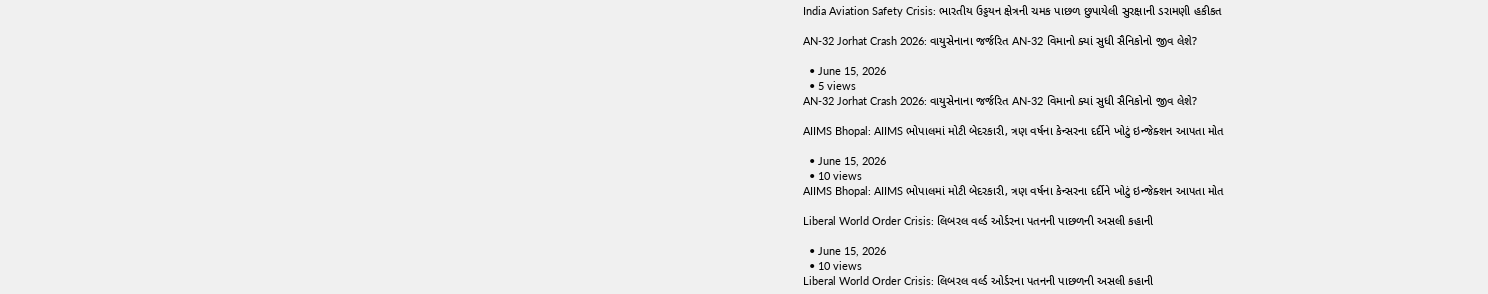India Aviation Safety Crisis: ભારતીય ઉડ્ડયન ક્ષેત્રની ચમક પાછળ છુપાયેલી સુરક્ષાની ડરામણી હકીકત

AN-32 Jorhat Crash 2026: વાયુસેનાના જર્જરિત AN-32 વિમાનો ક્યાં સુધી સૈનિકોનો જીવ લેશે?

  • June 15, 2026
  • 5 views
AN-32 Jorhat Crash 2026: વાયુસેનાના જર્જરિત AN-32 વિમાનો ક્યાં સુધી સૈનિકોનો જીવ લેશે?

AIIMS Bhopal: AIIMS ભોપાલમાં મોટી બેદરકારી, ત્રણ વર્ષના કેન્સરના દર્દીને ખોટું ઇન્જેક્શન આપતા મોત

  • June 15, 2026
  • 10 views
AIIMS Bhopal: AIIMS ભોપાલમાં મોટી બેદરકારી, ત્રણ વર્ષના કેન્સરના દર્દીને ખોટું ઇન્જેક્શન આપતા મોત

Liberal World Order Crisis: લિબરલ વર્લ્ડ ઓર્ડરના પતનની પાછળની અસલી કહાની

  • June 15, 2026
  • 10 views
Liberal World Order Crisis: લિબરલ વર્લ્ડ ઓર્ડરના પતનની પાછળની અસલી કહાની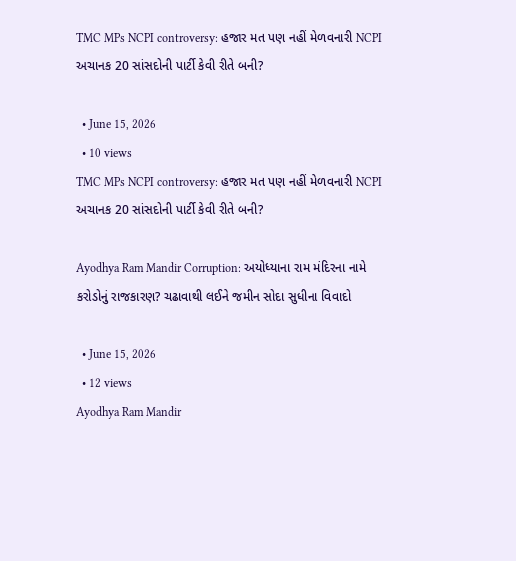TMC MPs NCPI controversy: હજાર મત પણ નહીં મેળવનારી NCPI અચાનક 20 સાંસદોની પાર્ટી કેવી રીતે બની?

  • June 15, 2026
  • 10 views
TMC MPs NCPI controversy: હજાર મત પણ નહીં મેળવનારી NCPI અચાનક 20 સાંસદોની પાર્ટી કેવી રીતે બની?

Ayodhya Ram Mandir Corruption: અયોધ્યાના રામ મંદિરના નામે કરોડોનું રાજકારણ? ચઢાવાથી લઈને જમીન સોદા સુધીના વિવાદો

  • June 15, 2026
  • 12 views
Ayodhya Ram Mandir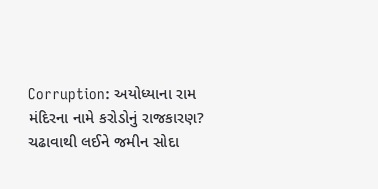Corruption: અયોધ્યાના રામ મંદિરના નામે કરોડોનું રાજકારણ? ચઢાવાથી લઈને જમીન સોદા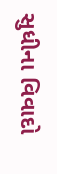સુધીના વિવાદો